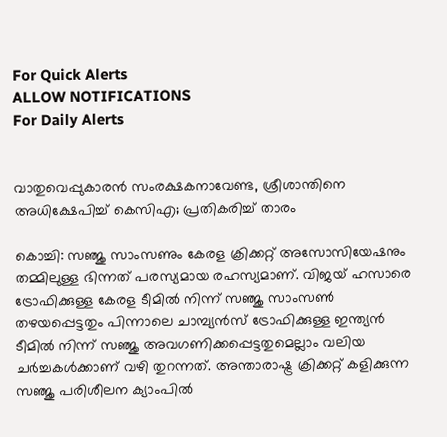For Quick Alerts
ALLOW NOTIFICATIONS
For Daily Alerts


വാതുവെപ്പുകാരന്‍ സംരക്ഷകനാവേണ്ട, ശ്രീശാന്തിനെ അധിക്ഷേപിച്ച് കെസിഎ; പ്രതികരിച്ച് താരം

കൊച്ചി: സഞ്ജു സാംസണും കേരള ക്രിക്കറ്റ് അസോസിയേഷനും തമ്മിലുള്ള ഭിന്നത് പരസ്യമായ രഹസ്യമാണ്. വിജയ് ഹസാരെ ട്രോഫിക്കുള്ള കേരള ടീമില്‍ നിന്ന് സഞ്ജു സാംസണ്‍ തഴയപ്പെട്ടതും പിന്നാലെ ചാമ്പ്യന്‍സ് ട്രോഫിക്കുള്ള ഇന്ത്യന്‍ ടീമില്‍ നിന്ന് സഞ്ജു അവഗണിക്കപ്പെട്ടതുമെല്ലാം വലിയ ചര്‍ച്ചകള്‍ക്കാണ് വഴി തുറന്നത്. അന്താരാഷ്ട്ര ക്രിക്കറ്റ് കളിക്കുന്ന സഞ്ജു പരിശീലന ക്യാംപില്‍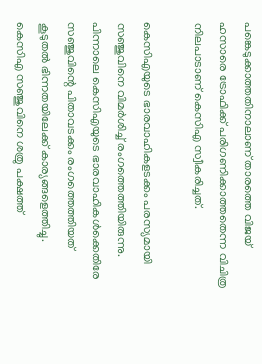പങ്കെടുക്കാത്തതിനാലാണ് താരത്തെ വിജയ് ഹസാരെ ട്രോഫിക്ക് പരിഗണിക്കാത്തതെന്ന വിചിത്ര നിലപാടാണ് കെസിഎ സ്വീകരിച്ചത്.

കെസിഎയുടെ ഭാരവാഹികളടക്കം പരസ്യമായി സഞ്ജുവിനെ വിമര്‍ശിച്ച് രംഗത്തെത്തിയിരുന്നു. പിന്നാലെ കെസിഎയുടെ ഭാരവാഹികള്‍ക്കെതിരേ സഞ്ജുവിന്റെ പിതാവടക്കം രംഗത്തെത്തിയത് കൂടുതല്‍ ഭിന്നതയിലേക്ക് കാര്യങ്ങളെത്തിച്ചു. കെസിഎ സഞ്ജുവിനെ ശത്രു പക്ഷത്ത്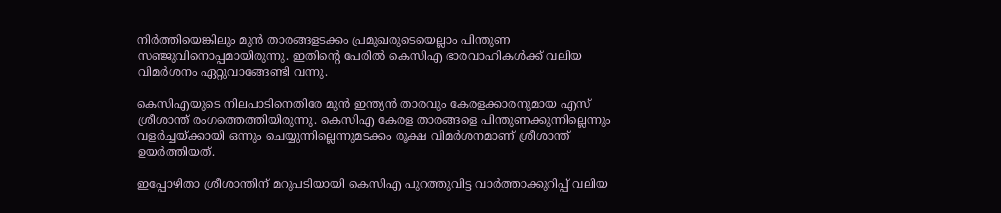നിര്‍ത്തിയെങ്കിലും മുന്‍ താരങ്ങളടക്കം പ്രമുഖരുടെയെല്ലാം പിന്തുണ സഞ്ജുവിനൊപ്പമായിരുന്നു. ഇതിന്റെ പേരില്‍ കെസിഎ ഭാരവാഹികള്‍ക്ക് വലിയ വിമര്‍ശനം ഏറ്റുവാങ്ങേണ്ടി വന്നു.

കെസിഎയുടെ നിലപാടിനെതിരേ മുന്‍ ഇന്ത്യന്‍ താരവും കേരളക്കാരനുമായ എസ് ശ്രീശാന്ത് രംഗത്തെത്തിയിരുന്നു. കെസിഎ കേരള താരങ്ങളെ പിന്തുണക്കുന്നില്ലെന്നും വളര്‍ച്ചയ്ക്കായി ഒന്നും ചെയ്യുന്നില്ലെന്നുമടക്കം രൂക്ഷ വിമര്‍ശനമാണ് ശ്രീശാന്ത് ഉയര്‍ത്തിയത്.

ഇപ്പോഴിതാ ശ്രീശാന്തിന് മറുപടിയായി കെസിഎ പുറത്തുവിട്ട വാര്‍ത്താക്കുറിപ്പ് വലിയ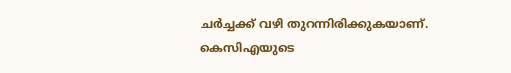ചര്‍ച്ചക്ക് വഴി തുറന്നിരിക്കുകയാണ്. കെസിഎയുടെ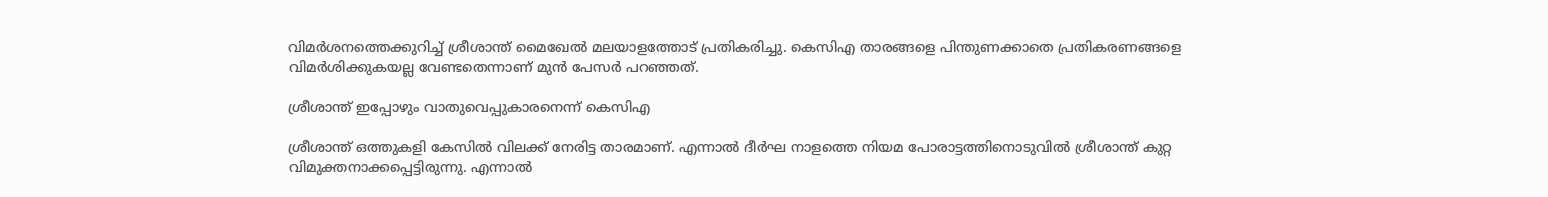വിമര്‍ശനത്തെക്കുറിച്ച് ശ്രീശാന്ത് മൈഖേല്‍ മലയാളത്തോട് പ്രതികരിച്ചു. കെസിഎ താരങ്ങളെ പിന്തുണക്കാതെ പ്രതികരണങ്ങളെ വിമര്‍ശിക്കുകയല്ല വേണ്ടതെന്നാണ് മുന്‍ പേസര്‍ പറഞ്ഞത്.

ശ്രീശാന്ത് ഇപ്പോഴും വാതുവെപ്പുകാരനെന്ന് കെസിഎ

ശ്രീശാന്ത് ഒത്തുകളി കേസില്‍ വിലക്ക് നേരിട്ട താരമാണ്. എന്നാല്‍ ദീര്‍ഘ നാളത്തെ നിയമ പോരാട്ടത്തിനൊടുവില്‍ ശ്രീശാന്ത് കുറ്റ വിമുക്തനാക്കപ്പെട്ടിരുന്നു. എന്നാല്‍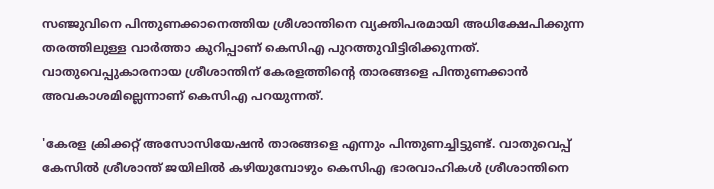സഞ്ജുവിനെ പിന്തുണക്കാനെത്തിയ ശ്രീശാന്തിനെ വ്യക്തിപരമായി അധിക്ഷേപിക്കുന്ന തരത്തിലുള്ള വാര്‍ത്താ കുറിപ്പാണ് കെസിഎ പുറത്തുവിട്ടിരിക്കുന്നത്. വാതുവെപ്പുകാരനായ ശ്രീശാന്തിന് കേരളത്തിന്റെ താരങ്ങളെ പിന്തുണക്കാന്‍ അവകാശമില്ലെന്നാണ് കെസിഎ പറയുന്നത്.

'കേരള ക്രിക്കറ്റ് അസോസിയേഷന്‍ താരങ്ങളെ എന്നും പിന്തുണച്ചിട്ടുണ്ട്. വാതുവെപ്പ് കേസില്‍ ശ്രീശാന്ത് ജയിലില്‍ കഴിയുമ്പോഴും കെസിഎ ഭാരവാഹികള്‍ ശ്രീശാന്തിനെ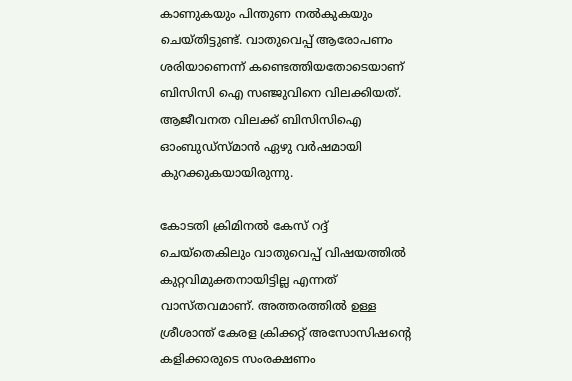കാണുകയും പിന്തുണ നല്‍കുകയും ചെയ്തിട്ടുണ്ട്. വാതുവെപ്പ് ആരോപണം ശരിയാണെന്ന് കണ്ടെത്തിയതോടെയാണ് ബിസിസി ഐ സഞ്ജുവിനെ വിലക്കിയത്. ആജീവനത വിലക്ക് ബിസിസിഐ ഓംബുഡ്‌സ്മാന്‍ ഏഴു വര്‍ഷമായി കുറക്കുകയായിരുന്നു.

കോടതി ക്രിമിനല്‍ കേസ് റദ്ദ് ചെയ്തെകിലും വാതുവെപ്പ് വിഷയത്തില്‍ കുറ്റവിമുക്തനായിട്ടില്ല എന്നത് വാസ്തവമാണ്. അത്തരത്തില്‍ ഉള്ള ശ്രീശാന്ത് കേരള ക്രിക്കറ്റ് അസോസിഷന്റെ കളിക്കാരുടെ സംരക്ഷണം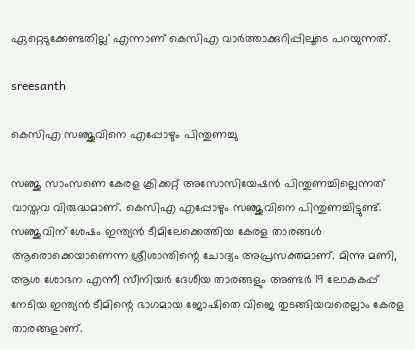ഏറ്റെടുക്കേണ്ടതില്ല' എന്നാണ് കെസിഎ വാര്‍ത്താക്കുറിപ്പിലൂടെ പറയുന്നത്.

sreesanth

കെസിഎ സഞ്ജുവിനെ എപ്പോഴും പിന്തുണച്ചു

സഞ്ജു സാംസണെ കേരള ക്രിക്കറ്റ് അസോസിയേഷന്‍ പിന്തുണച്ചില്ലെന്നത് വാസ്തവ വിരുദ്ധമാണ്. കെസിഎ എപ്പോഴും സഞ്ജുവിനെ പിന്തുണച്ചിട്ടുണ്ട്. സഞ്ജുവിന് ശേഷം ഇന്ത്യന്‍ ടീമിലേക്കെത്തിയ കേരള താരങ്ങള്‍ ആരൊക്കെയാണെന്ന ശ്രീശാന്തിന്റെ ചോദ്യം അപ്രസക്തമാണ്. മിന്നു മണി, ആശ ശോഭന എന്നീ സീനിയര്‍ ദേശീയ താരങ്ങളും അണ്ടര്‍ 19 ലോകകപ്പ് നേടിയ ഇന്ത്യന്‍ ടീമിന്റെ ഭാഗമായ ജോഷിതെ വിജെ തുടങ്ങിയവരെല്ലാം കേരള താരങ്ങളാണ്.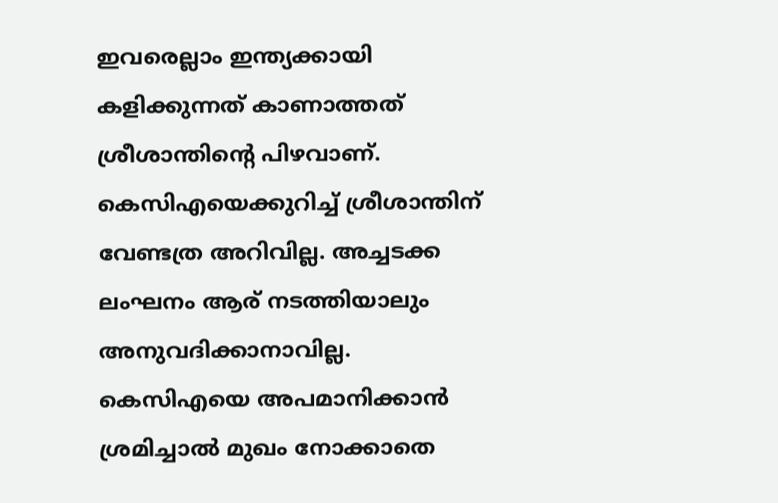ഇവരെല്ലാം ഇന്ത്യക്കായി കളിക്കുന്നത് കാണാത്തത് ശ്രീശാന്തിന്റെ പിഴവാണ്. കെസിഎയെക്കുറിച്ച് ശ്രീശാന്തിന് വേണ്ടത്ര അറിവില്ല. അച്ചടക്ക ലംഘനം ആര് നടത്തിയാലും അനുവദിക്കാനാവില്ല. കെസിഎയെ അപമാനിക്കാന്‍ ശ്രമിച്ചാല്‍ മുഖം നോക്കാതെ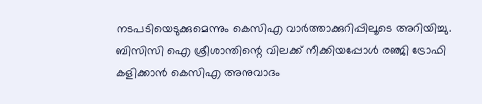നടപടിയെടുക്കുമെന്നും കെസിഎ വാര്‍ത്താക്കുറിപ്പിലൂടെ അറിയിച്ചു. ബിസിസി ഐ ശ്രീശാന്തിന്റെ വിലക്ക് നീക്കിയപ്പോള്‍ രഞ്ജി ട്രോഫി കളിക്കാന്‍ കെസിഎ അനുവാദം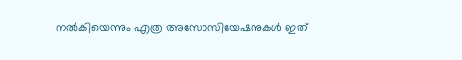നല്‍കിയെന്നും എത്ര അസോസിയേഷനുകള്‍ ഇത്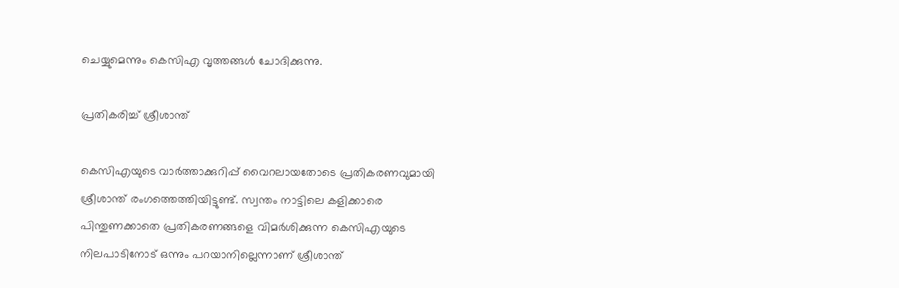ചെയ്യുമെന്നും കെസിഎ വൃത്തങ്ങള്‍ ചോദിക്കുന്നു.

പ്രതികരിച്ച് ശ്രീശാന്ത്

കെസിഎയുടെ വാര്‍ത്താക്കുറിപ്പ് വൈറലായതോടെ പ്രതികരണവുമായി ശ്രീശാന്ത് രംഗത്തെത്തിയിട്ടുണ്ട്. സ്വന്തം നാട്ടിലെ കളിക്കാരെ പിന്തുണക്കാതെ പ്രതികരണങ്ങളെ വിമര്‍ശിക്കുന്ന കെസിഎയുടെ നിലപാടിനോട് ഒന്നും പറയാനില്ലെന്നാണ് ശ്രീശാന്ത്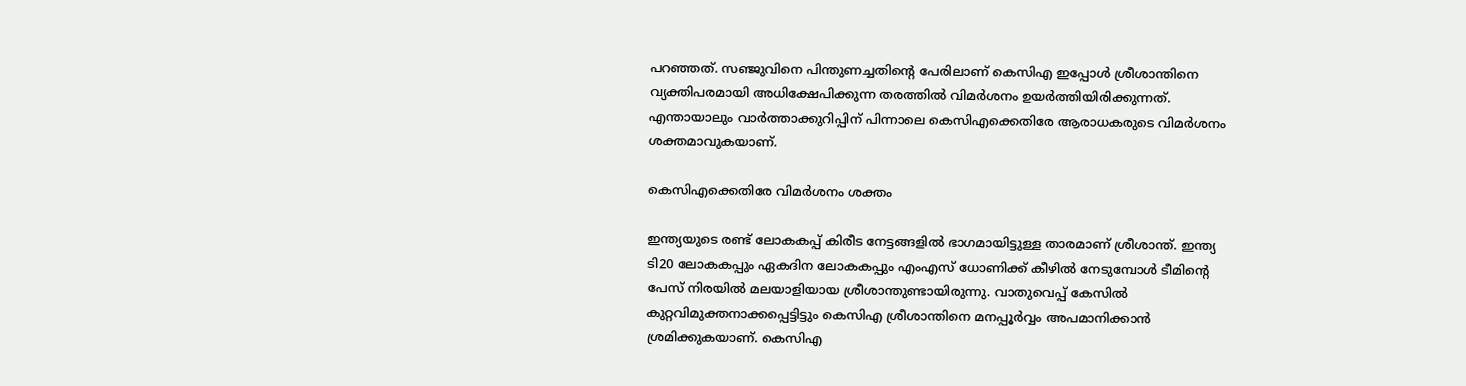പറഞ്ഞത്. സഞ്ജുവിനെ പിന്തുണച്ചതിന്റെ പേരിലാണ് കെസിഎ ഇപ്പോള്‍ ശ്രീശാന്തിനെ വ്യക്തിപരമായി അധിക്ഷേപിക്കുന്ന തരത്തില്‍ വിമര്‍ശനം ഉയര്‍ത്തിയിരിക്കുന്നത്. എന്തായാലും വാര്‍ത്താക്കുറിപ്പിന് പിന്നാലെ കെസിഎക്കെതിരേ ആരാധകരുടെ വിമര്‍ശനം ശക്തമാവുകയാണ്.

കെസിഎക്കെതിരേ വിമര്‍ശനം ശക്തം

ഇന്ത്യയുടെ രണ്ട് ലോകകപ്പ് കിരീട നേട്ടങ്ങളില്‍ ഭാഗമായിട്ടുള്ള താരമാണ് ശ്രീശാന്ത്. ഇന്ത്യ ടി20 ലോകകപ്പും ഏകദിന ലോകകപ്പും എംഎസ് ധോണിക്ക് കീഴില്‍ നേടുമ്പോള്‍ ടീമിന്റെ പേസ് നിരയില്‍ മലയാളിയായ ശ്രീശാന്തുണ്ടായിരുന്നു. വാതുവെപ്പ് കേസില്‍ കുറ്റവിമുക്തനാക്കപ്പെട്ടിട്ടും കെസിഎ ശ്രീശാന്തിനെ മനപ്പൂര്‍വ്വം അപമാനിക്കാന്‍ ശ്രമിക്കുകയാണ്. കെസിഎ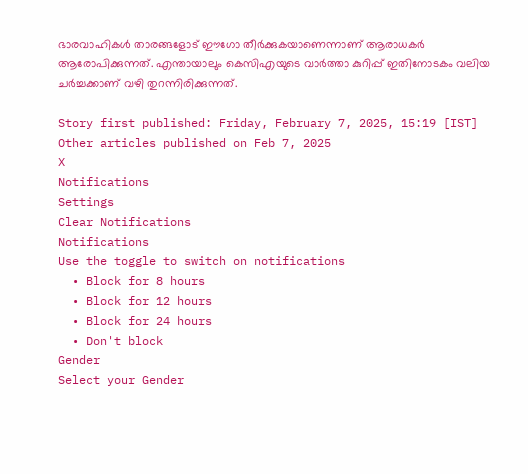ഭാരവാഹികള്‍ താരങ്ങളോട് ഈഗോ തീര്‍ക്കുകയാണെന്നാണ് ആരാധകര്‍ ആരോപിക്കുന്നത്. എന്തായാലും കെസിഎയുടെ വാര്‍ത്താ കുറിപ്പ് ഇതിനോടകം വലിയ ചര്‍ച്ചക്കാണ് വഴി തുറന്നിരിക്കുന്നത്.

Story first published: Friday, February 7, 2025, 15:19 [IST]
Other articles published on Feb 7, 2025
X
Notifications
Settings
Clear Notifications
Notifications
Use the toggle to switch on notifications
  • Block for 8 hours
  • Block for 12 hours
  • Block for 24 hours
  • Don't block
Gender
Select your Gender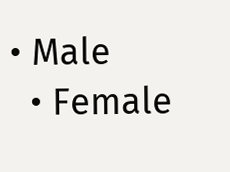• Male
  • Female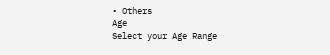• Others
Age
Select your Age Range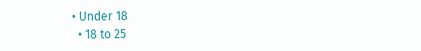• Under 18
  • 18 to 25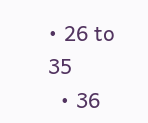• 26 to 35
  • 36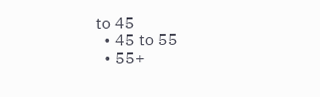to 45
  • 45 to 55
  • 55+